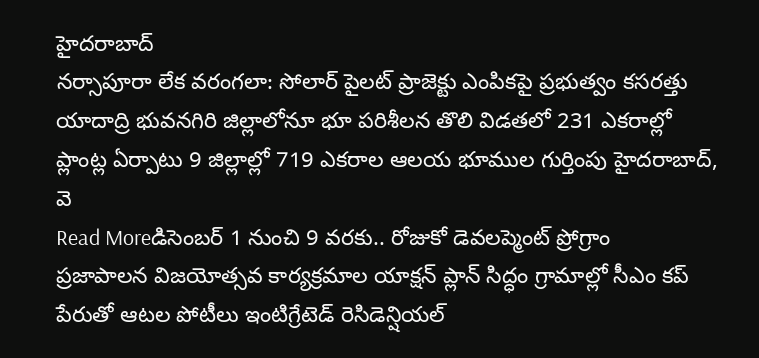హైదరాబాద్
నర్సాపూరా లేక వరంగలా: సోలార్ పైలట్ ప్రాజెక్టు ఎంపికపై ప్రభుత్వం కసరత్తు
యాదాద్రి భువనగిరి జిల్లాలోనూ భూ పరిశీలన తొలి విడతలో 231 ఎకరాల్లో ప్లాంట్ల ఏర్పాటు 9 జిల్లాల్లో 719 ఎకరాల ఆలయ భూముల గుర్తింపు హైదరాబాద్, వె
Read Moreడిసెంబర్ 1 నుంచి 9 వరకు.. రోజుకో డెవలప్మెంట్ ప్రోగ్రాం
ప్రజాపాలన విజయోత్సవ కార్యక్రమాల యాక్షన్ ప్లాన్ సిద్ధం గ్రామాల్లో సీఎం కప్ పేరుతో ఆటల పోటీలు ఇంటిగ్రేటెడ్ రెసిడెన్షియల్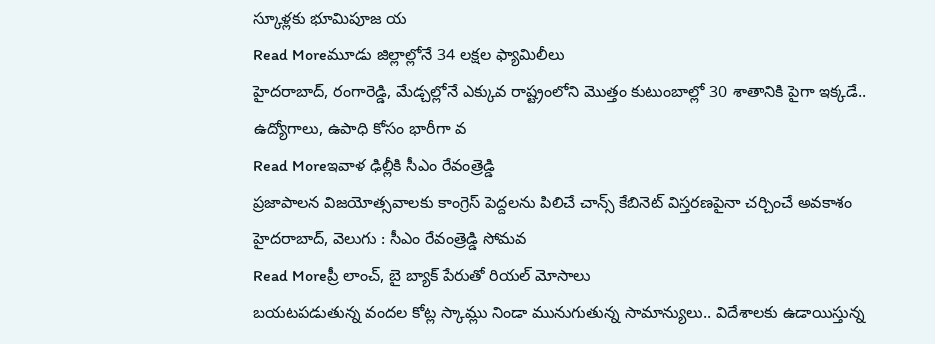స్కూళ్లకు భూమిపూజ య
Read Moreమూడు జిల్లాల్లోనే 34 లక్షల ఫ్యామిలీలు
హైదరాబాద్, రంగారెడ్డి, మేడ్చల్లోనే ఎక్కువ రాష్ట్రంలోని మొత్తం కుటుంబాల్లో 30 శాతానికి పైగా ఇక్కడే.. ఉద్యోగాలు, ఉపాధి కోసం భారీగా వ
Read Moreఇవాళ ఢిల్లీకి సీఎం రేవంత్రెడ్డి
ప్రజాపాలన విజయోత్సవాలకు కాంగ్రెస్ పెద్దలను పిలిచే చాన్స్ కేబినెట్ విస్తరణపైనా చర్చించే అవకాశం హైదరాబాద్, వెలుగు : సీఎం రేవంత్రెడ్డి సోమవ
Read Moreప్రీ లాంచ్, బై బ్యాక్ పేరుతో రియల్ మోసాలు
బయటపడుతున్న వందల కోట్ల స్కామ్లు నిండా మునుగుతున్న సామాన్యులు.. విదేశాలకు ఉడాయిస్తున్న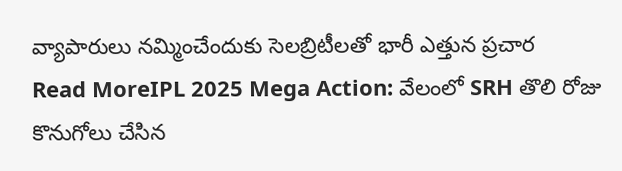వ్యాపారులు నమ్మించేందుకు సెలబ్రిటీలతో భారీ ఎత్తున ప్రచార
Read MoreIPL 2025 Mega Action: వేలంలో SRH తొలి రోజు కొనుగోలు చేసిన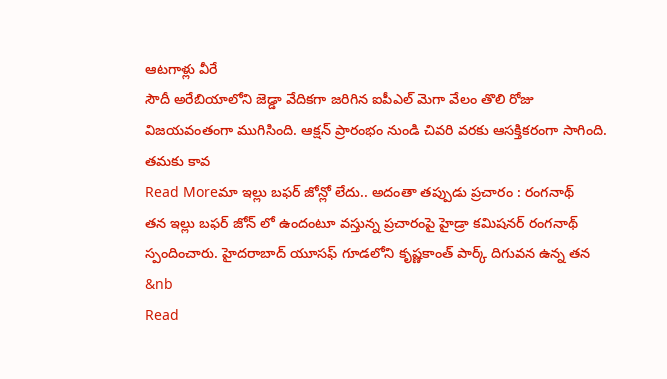ఆటగాళ్లు వీరే
సౌదీ అరేబియాలోని జెడ్డా వేదికగా జరిగిన ఐపీఎల్ మెగా వేలం తొలి రోజు విజయవంతంగా ముగిసింది. ఆక్షన్ ప్రారంభం నుండి చివరి వరకు ఆసక్తికరంగా సాగింది. తమకు కావ
Read Moreమా ఇల్లు బఫర్ జోన్లో లేదు.. అదంతా తప్పుడు ప్రచారం : రంగనాథ్
తన ఇల్లు బఫర్ జోన్ లో ఉందంటూ వస్తున్న ప్రచారంపై హైడ్రా కమిషనర్ రంగనాథ్ స్పందించారు. హైదరాబాద్ యూసఫ్ గూడలోని కృష్ణకాంత్ పార్క్ దిగువన ఉన్న తన &nb
Read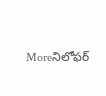Moreనిలోఫర్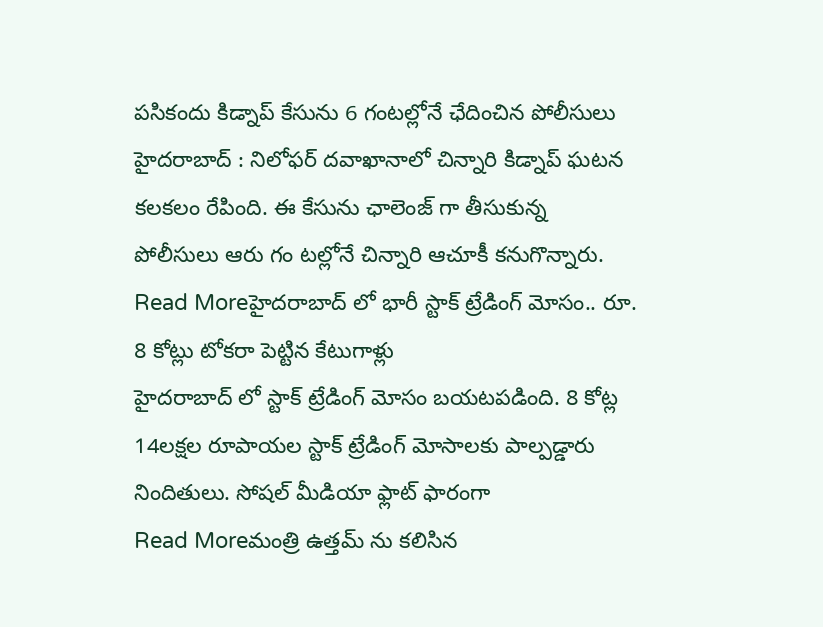పసికందు కిడ్నాప్ కేసును 6 గంటల్లోనే ఛేదించిన పోలీసులు
హైదరాబాద్ : నిలోఫర్ దవాఖానాలో చిన్నారి కిడ్నాప్ ఘటన కలకలం రేపింది. ఈ కేసును ఛాలెంజ్ గా తీసుకున్న పోలీసులు ఆరు గం టల్లోనే చిన్నారి ఆచూకీ కనుగొన్నారు.
Read Moreహైదరాబాద్ లో భారీ స్టాక్ ట్రేడింగ్ మోసం.. రూ. 8 కోట్లు టోకరా పెట్టిన కేటుగాళ్లు
హైదరాబాద్ లో స్టాక్ ట్రేడింగ్ మోసం బయటపడింది. 8 కోట్ల 14లక్షల రూపాయల స్టాక్ ట్రేడింగ్ మోసాలకు పాల్పడ్డారు నిందితులు. సోషల్ మీడియా ఫ్లాట్ ఫారంగా
Read Moreమంత్రి ఉత్తమ్ ను కలిసిన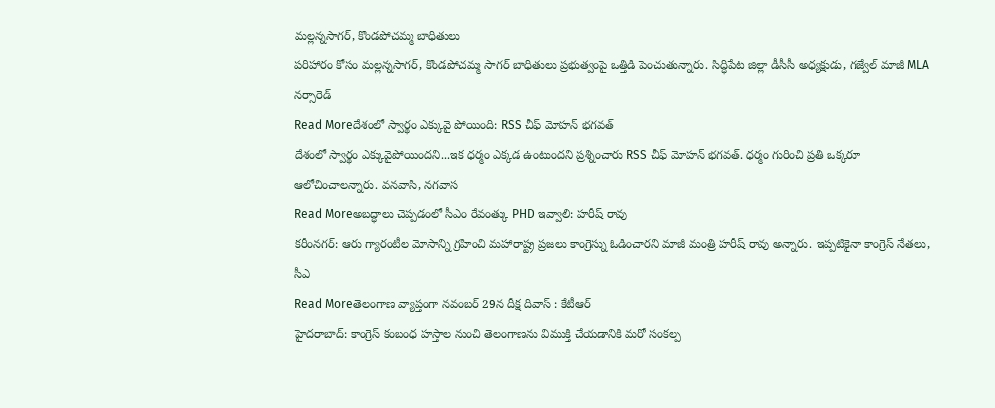మల్లన్నసాగర్, కొండపోచమ్మ బాధితులు
పరిహారం కోసం మల్లన్నసాగర్, కొండపోచమ్మ సాగర్ బాధితులు ప్రభుత్వంపై ఒత్తిడి పెంచుతున్నారు. సిద్ధిపేట జిల్లా డీసీసీ అధ్యక్షుడు, గజ్వేల్ మాజీ MLA నర్సారెడ్
Read Moreదేశంలో స్వార్థం ఎక్కువై పోయింది: RSS చీఫ్ మోహన్ భగవత్
దేశంలో స్వార్థం ఎక్కువైపోయిందని...ఇక ధర్మం ఎక్కడ ఉంటుందని ప్రశ్నించారు RSS చీఫ్ మోహన్ భగవత్. ధర్మం గురించి ప్రతి ఒక్కరూ ఆలోచించాలన్నారు. వనవాసి, నగవాస
Read Moreఅబద్ధాలు చెప్పడంలో సీఎం రేవంత్కు PHD ఇవ్వాలి: హరీష్ రావు
కరీంనగర్: ఆరు గ్యారంటీల మోసాన్ని గ్రహించి మహారాష్ట్ర ప్రజలు కాంగ్రెస్ను ఓడించారని మాజీ మంత్రి హరీష్ రావు అన్నారు. ఇప్పటికైనా కాంగ్రెస్ నేతలు, సీఎ
Read Moreతెలంగాణ వ్యాప్తంగా నవంబర్ 29న దీక్ష దివాస్ : కేటీఆర్
హైదరాబాద్: కాంగ్రెస్ కంబంధ హస్తాల నుంచి తెలంగాణను విముక్తి చేయడానికి మరో సంకల్ప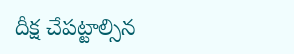దీక్ష చేపట్టాల్సిన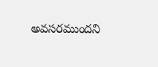అవసరముందని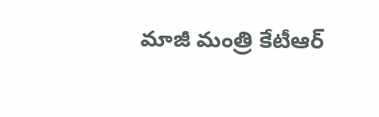మాజీ మంత్రి కేటీఆర్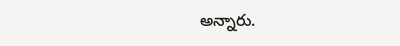అన్నారు.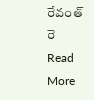రేవంత్ రె
Read More